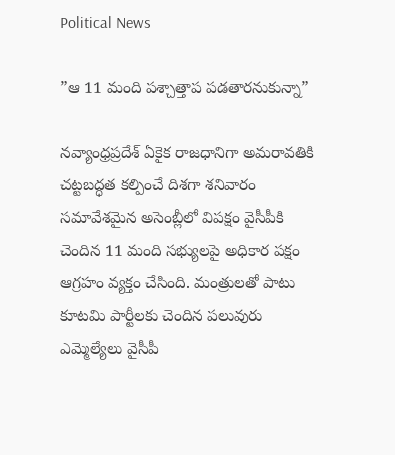Political News

”ఆ 11 మంది పశ్చాత్తాప పడతారనుకున్నా”

నవ్యాంధ్రప్రదేశ్ ఏకైక రాజధానిగా అమరావతికి చట్టబద్ధత కల్పించే దిశగా శనివారం సమావేశమైన అసెంబ్లీలో విపక్షం వైసీపీకి చెందిన 11 మంది సభ్యులపై అధికార పక్షం ఆగ్రహం వ్యక్తం చేసింది. మంత్రులతో పాటు కూటమి పార్టీలకు చెందిన పలువురు ఎమ్మెల్యేలు వైసీపీ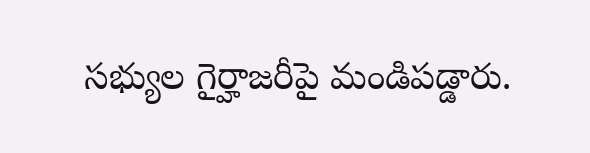సభ్యుల గైర్హాజరీపై మండిపడ్డారు.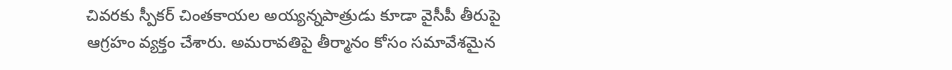చివరకు స్పీకర్ చింతకాయల అయ్యన్నపాత్రుడు కూడా వైసీపీ తీరుపై ఆగ్రహం వ్యక్తం చేశారు. అమరావతిపై తీర్మానం కోసం సమావేశమైన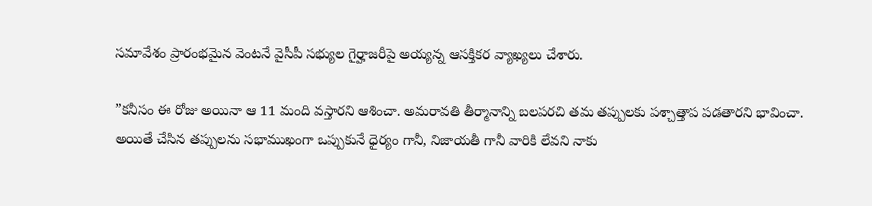సమావేశం ప్రారంభమైన వెంటనే వైసీపీ సభ్యుల గైర్హాజరీపై అయ్యన్న ఆసక్తికర వ్యాఖ్యలు చేశారు.

”కనీసం ఈ రోజు అయినా ఆ 11 మంది వస్తారని ఆశించా. అమరావతి తీర్మానాన్ని బలపరచి తమ తప్పులకు పశ్చాత్తాప పడతారని భావించా. అయితే చేసిన తప్పులను సభాముఖంగా ఒప్పుకునే ధైర్యం గానీ, నిజాయతీ గానీ వారికి లేవని నాకు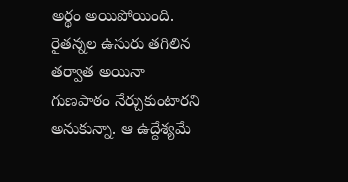అర్థం అయిపోయింది. రైతన్నల ఉసురు తగిలిన తర్వాత అయినా గుణపాఠం నేర్చుకుంటారని అనుకున్నా. ఆ ఉద్దేశ్యమే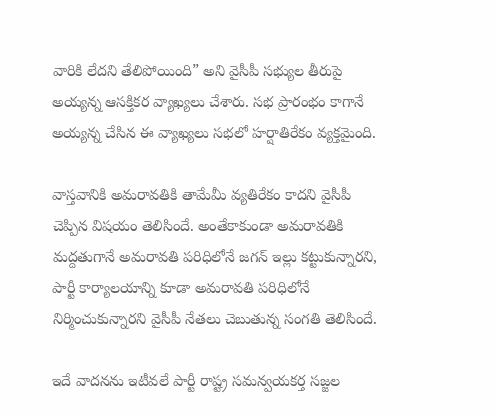వారికి లేదని తేలిపోయింది” అని వైసీపీ సభ్యుల తీరుపై అయ్యన్న ఆసక్తికర వ్యాఖ్యలు చేశారు. సభ ప్రారంభం కాగానే అయ్యన్న చేసిన ఈ వ్యాఖ్యలు సభలో హర్షాతిరేకం వ్యక్తమైంది.

వాస్తవానికి అమరావతికి తామేమీ వ్యతిరేకం కాదని వైసీపీ చెప్పిన విషయం తెలిసిందే. అంతేకాకుండా అమరావతికి మద్దతుగానే అమరావతి పరిధిలోనే జగన్ ఇల్లు కట్టుకున్నారని, పార్టీ కార్యాలయాన్ని కూడా అమరావతి పరిధిలోనే నిర్మించుకున్నారని వైసీపీ నేతలు చెబుతున్న సంగతి తెలిసిందే.

ఇదే వాదనను ఇటీవలే పార్టీ రాష్ట్ర సమన్వయకర్త సజ్జల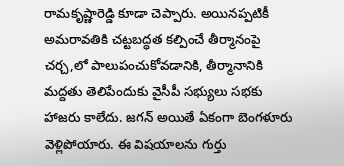రామకృష్ణారెడ్డి కూడా చెప్పారు. అయినప్పటికీ అమరావతికి చట్టబద్ధత కల్పించే తీర్మానంపై చర్చ,లో పాలుపంచుకోవడానికి, తీర్మానానికి మద్దతు తెలిపేందుకు వైసీపీ సభ్యులు సభకు హాజరు కాలేదు. జగన్ అయితే ఏకంగా బెంగళూరు వెళ్లిపోయారు. ఈ విషయాలను గుర్తు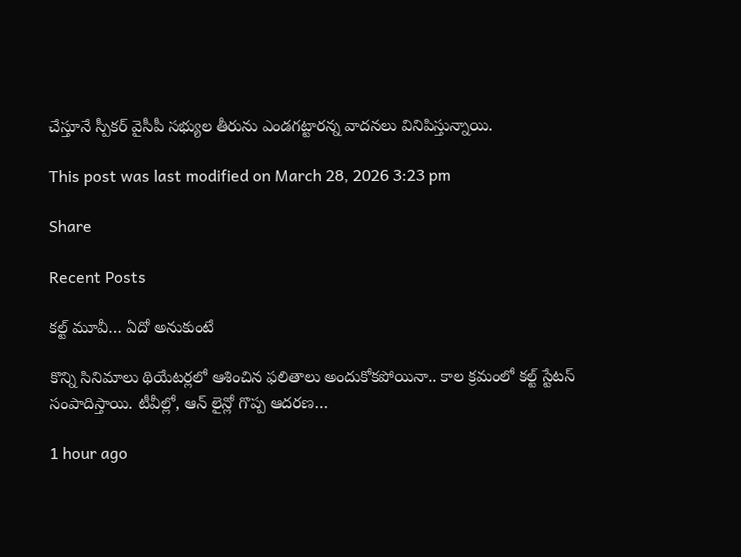చేస్తూనే స్పీకర్ వైసీపీ సభ్యుల తీరును ఎండగట్టారన్న వాదనలు వినిపిస్తున్నాయి.

This post was last modified on March 28, 2026 3:23 pm

Share

Recent Posts

కల్ట్ మూవీ… ఏదో అనుకుంటే

కొన్ని సినిమాలు థియేటర్లలో ఆశించిన ఫలితాలు అందుకోకపోయినా.. కాల క్రమంలో కల్ట్ స్టేటస్ సంపాదిస్తాయి. టీవీల్లో, ఆన్ లైన్లో గొప్ప ఆదరణ…

1 hour ago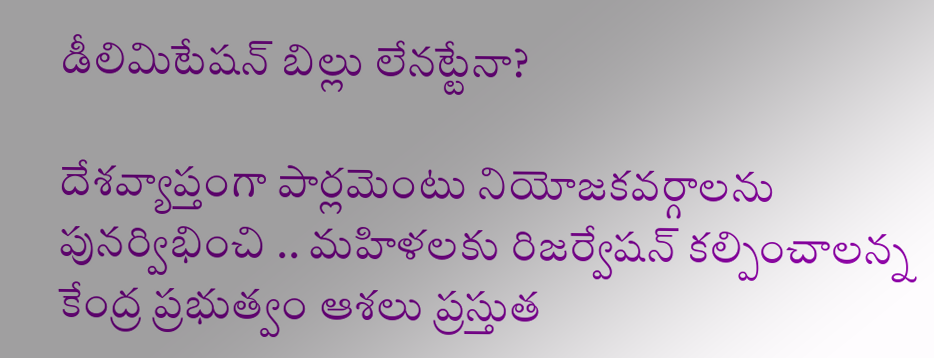డీలిమిటేషన్ బిల్లు లేన‌ట్టేనా?

దేశ‌వ్యాప్తంగా పార్ల‌మెంటు నియోజ‌క‌వ‌ర్గాల‌ను పున‌ర్విభించి .. మ‌హిళ‌ల‌కు రిజ‌ర్వేష‌న్ క‌ల్పించాల‌న్న కేంద్ర ప్ర‌భుత్వం ఆశ‌లు ప్ర‌స్తుత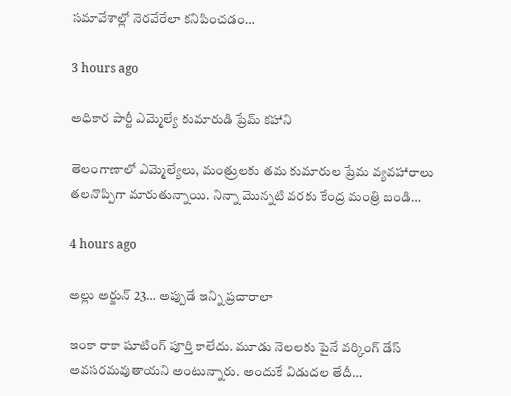స‌మావేశాల్లో నెర‌వేరేలా క‌నిపించ‌డం…

3 hours ago

అధికార పార్టీ ఎమ్మెల్యే కుమారుడి ప్రేమ్ కహాని

తెలంగాణాలో ఎమ్మెల్యేలు, మంత్రులకు తమ కుమారుల ప్రేమ వ్యవహారాలు తలనొప్పిగా మారుతున్నాయి. నిన్నా మొన్నటి వరకు కేంద్ర మంత్రి బండి…

4 hours ago

అల్లు అర్జున్ 23… అప్పుడే ఇన్ని ప్రచారాలా

ఇంకా రాకా షూటింగ్ పూర్తి కాలేదు. మూడు నెలలకు పైనే వర్కింగ్ డేస్ అవసరమవుతాయని అంటున్నారు. అందుకే విడుదల తేదీ…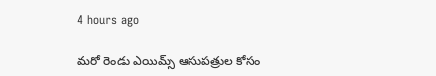4 hours ago

మరో రెండు ఎయిమ్స్ ఆసుపత్రుల కోసం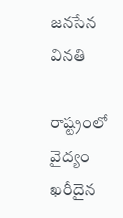జనసేన వినతి

రాష్ట్రంలో వైద్యం ఖరీదైన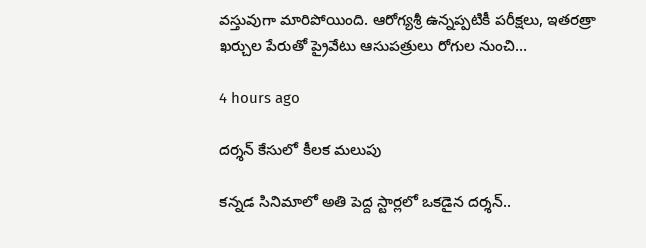వస్తువుగా మారిపోయింది. ఆరోగ్యశ్రీ ఉన్నప్పటికీ పరీక్షలు, ఇతరత్రా ఖర్చుల పేరుతో ప్రైవేటు ఆసుపత్రులు రోగుల నుంచి…

4 hours ago

దర్శన్ కేసులో కీలక మలుపు

కన్నడ సినిమాలో అతి పెద్ద స్టార్లలో ఒకడైన దర్శన్..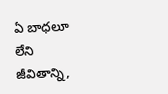ఏ బాధలూ లేని జీవితాన్ని,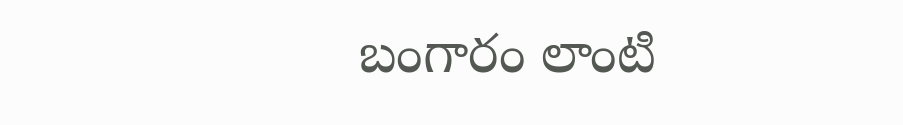బంగారం లాంటి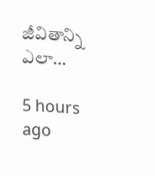జీవితాన్ని ఎలా…

5 hours ago